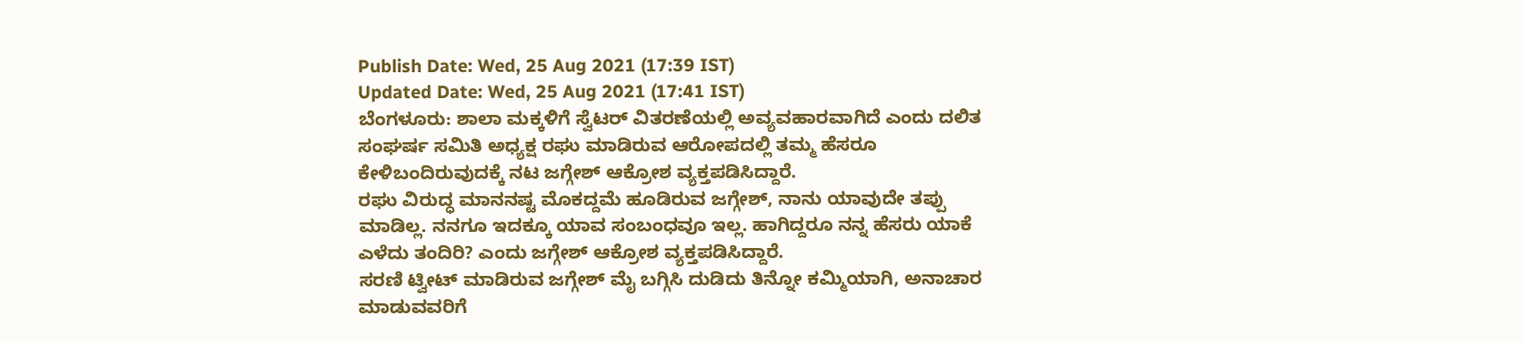Publish Date: Wed, 25 Aug 2021 (17:39 IST)
Updated Date: Wed, 25 Aug 2021 (17:41 IST)
ಬೆಂಗಳೂರು: ಶಾಲಾ ಮಕ್ಕಳಿಗೆ ಸ್ವೆಟರ್ ವಿತರಣೆಯಲ್ಲಿ ಅವ್ಯವಹಾರವಾಗಿದೆ ಎಂದು ದಲಿತ ಸಂಘರ್ಷ ಸಮಿತಿ ಅಧ್ಯಕ್ಷ ರಘು ಮಾಡಿರುವ ಆರೋಪದಲ್ಲಿ ತಮ್ಮ ಹೆಸರೂ ಕೇಳಿಬಂದಿರುವುದಕ್ಕೆ ನಟ ಜಗ್ಗೇಶ್ ಆಕ್ರೋಶ ವ್ಯಕ್ತಪಡಿಸಿದ್ದಾರೆ.
ರಘು ವಿರುದ್ಧ ಮಾನನಷ್ಟ ಮೊಕದ್ದಮೆ ಹೂಡಿರುವ ಜಗ್ಗೇಶ್, ನಾನು ಯಾವುದೇ ತಪ್ಪು ಮಾಡಿಲ್ಲ. ನನಗೂ ಇದಕ್ಕೂ ಯಾವ ಸಂಬಂಧವೂ ಇಲ್ಲ. ಹಾಗಿದ್ದರೂ ನನ್ನ ಹೆಸರು ಯಾಕೆ ಎಳೆದು ತಂದಿರಿ? ಎಂದು ಜಗ್ಗೇಶ್ ಆಕ್ರೋಶ ವ್ಯಕ್ತಪಡಿಸಿದ್ದಾರೆ.
ಸರಣಿ ಟ್ವೀಟ್ ಮಾಡಿರುವ ಜಗ್ಗೇಶ್ ಮೈ ಬಗ್ಗಿಸಿ ದುಡಿದು ತಿನ್ನೋ ಕಮ್ಮಿಯಾಗಿ, ಅನಾಚಾರ ಮಾಡುವವರಿಗೆ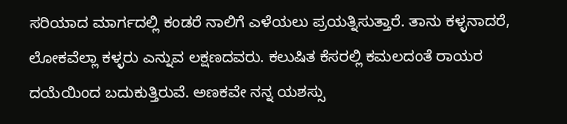ಸರಿಯಾದ ಮಾರ್ಗದಲ್ಲಿ ಕಂಡರೆ ನಾಲಿಗೆ ಎಳೆಯಲು ಪ್ರಯತ್ನಿಸುತ್ತಾರೆ. ತಾನು ಕಳ್ಳನಾದರೆ, ಲೋಕವೆಲ್ಲಾ ಕಳ್ಳರು ಎನ್ನುವ ಲಕ್ಷಣದವರು. ಕಲುಷಿತ ಕೆಸರಲ್ಲಿ ಕಮಲದಂತೆ ರಾಯರ ದಯೆಯಿಂದ ಬದುಕುತ್ತಿರುವೆ. ಅಣಕವೇ ನನ್ನ ಯಶಸ್ಸು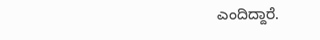ಎಂದಿದ್ದಾರೆ.